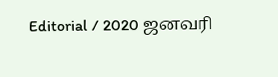Editorial / 2020 ஜனவரி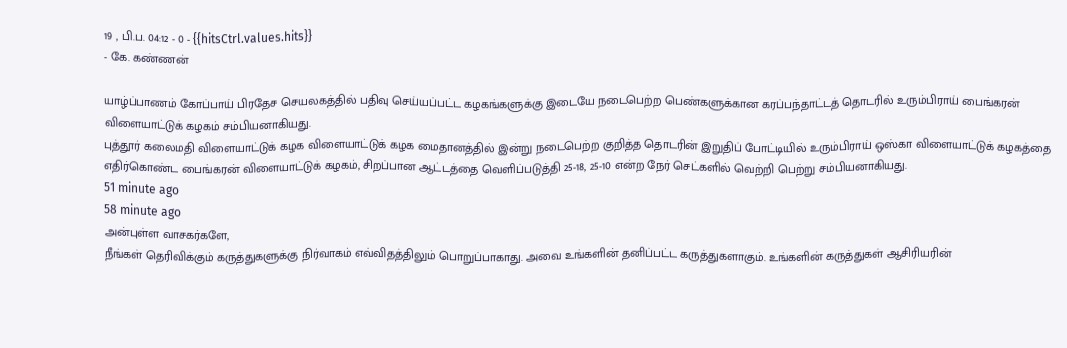19 , பி.ப. 04:12 - 0 - {{hitsCtrl.values.hits}}
- கே. கண்ணன்

யாழ்ப்பாணம் கோப்பாய் பிரதேச செயலகத்தில் பதிவு செய்யப்பட்ட கழகங்களுக்கு இடையே நடைபெற்ற பெண்களுக்கான கரப்பந்தாட்டத் தொடரில் உரும்பிராய் பைங்கரன் விளையாட்டுக் கழகம் சம்பியனாகியது.
புத்தூர் கலைமதி விளையாட்டுக் கழக விளையாட்டுக் கழக மைதானத்தில் இன்று நடைபெற்ற குறித்த தொடரின் இறுதிப் போட்டியில் உரும்பிராய் ஒஸ்கா விளையாட்டுக் கழகத்தை எதிர்கொண்ட பைங்கரன் விளையாட்டுக் கழகம், சிறப்பான ஆட்டத்தை வெளிப்படுத்தி 25-18, 25-10 என்ற நேர் செட்களில் வெற்றி பெற்று சம்பியனாகியது.
51 minute ago
58 minute ago
அன்புள்ள வாசகர்களே,
நீங்கள் தெரிவிக்கும் கருத்துகளுக்கு நிர்வாகம் எவ்விதத்திலும் பொறுப்பாகாது. அவை உங்களின் தனிப்பட்ட கருத்துகளாகும். உங்களின் கருத்துகள் ஆசிரியரின்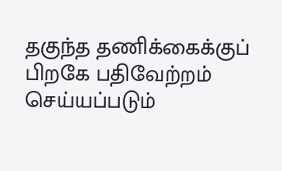தகுந்த தணிக்கைக்குப் பிறகே பதிவேற்றம் செய்யப்படும்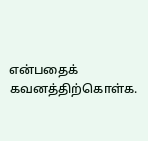என்பதைக் கவனத்திற்கொள்க.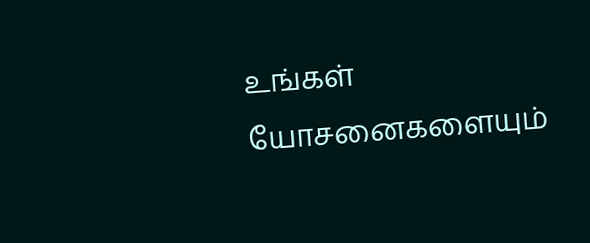உங்கள் யோசனைகளையும்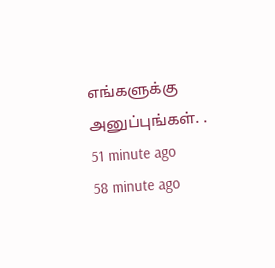எங்களுக்கு அனுப்புங்கள். .
51 minute ago
58 minute ago